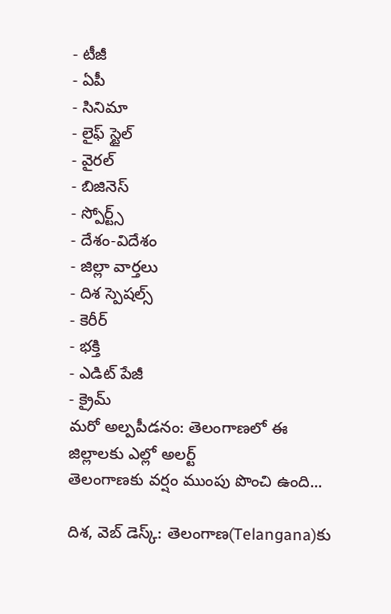- టీజీ
- ఏపీ
- సినిమా
- లైఫ్ స్టైల్
- వైరల్
- బిజినెస్
- స్పోర్ట్స్
- దేశం-విదేశం
- జిల్లా వార్తలు
- దిశ స్పెషల్స్
- కెరీర్
- భక్తి
- ఎడిట్ పేజీ
- క్రైమ్
మరో అల్పపీడనం: తెలంగాణలో ఈ జిల్లాలకు ఎల్లో అలర్ట్
తెలంగాణకు వర్షం ముంపు పొంచి ఉంది...

దిశ, వెబ్ డెస్క్: తెలంగాణ(Telangana)కు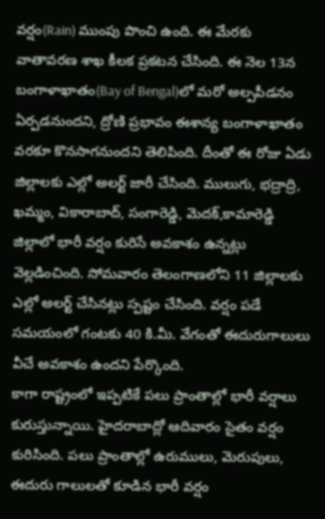వర్షం(Rain) ముంపు పొంచి ఉంది. ఈ మేరకు వాతావరణ శాఖ కీలక ప్రకటన చేసింది. ఈ నెల 13న బంగాళాఖాతం(Bay of Bengal)లో మరో అల్పపీడనం ఏర్పడనుందని, ద్రోణి ప్రభావం ఈశాన్య బంగాళాఖాతం వరకూ కొనసాగనుందని తెలిపింది. దీంతో ఈ రోజు ఏడు జిల్లాలకు ఎల్లో అలర్ట్ జారీ చేసింది. ములుగు, భద్రాద్రి, ఖమ్మం, వికారాబాద్, సంగారెడ్డి, మెదక్,కామారెడ్డి జిల్లాలో భారీ వర్షం కురిసే అవకాశం ఉన్నట్లు వెల్లడించింది. సోమవారం తెలంగాణలోని 11 జిల్లాలకు ఎల్లో అలర్ట్ చేసినట్లు స్పష్టం చేసింది. వర్షం పడే సమయంలో గంటకు 40 కి.మీ. వేగంతో ఈదురుగాలులు వీచే అవకాశం ఉందని పేర్కొంది.
కాగా రాష్ట్రంలో ఇప్పటికే పలు ప్రాంతాల్లో భారీ వర్షాలు కురుస్తున్నాయి. హైదరాబాద్లో ఆదివారం సైతం వర్షం కురిసింది. పలు ప్రాంతాల్లో ఉరుములు, మెరుపులు, ఈదురు గాలులతో కూడిన భారీ వర్షం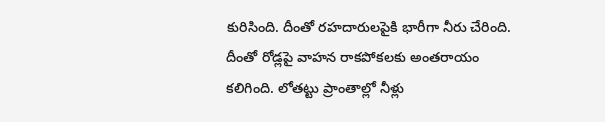కురిసింది. దీంతో రహదారులపైకి భారీగా నీరు చేరింది. దీంతో రోడ్లపై వాహన రాకపోకలకు అంతరాయం కలిగింది. లోతట్టు ప్రాంతాల్లో నీళ్లు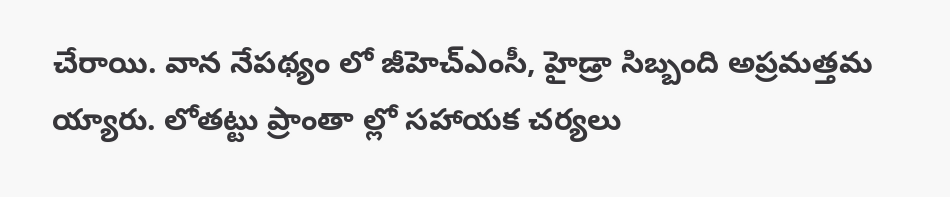చేరాయి. వాన నేపథ్యం లో జీహెచ్ఎంసీ, హైడ్రా సిబ్బంది అప్రమత్తమ య్యారు. లోతట్టు ప్రాంతా ల్లో సహాయక చర్యలు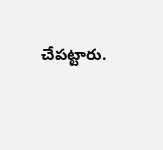చేపట్టారు.